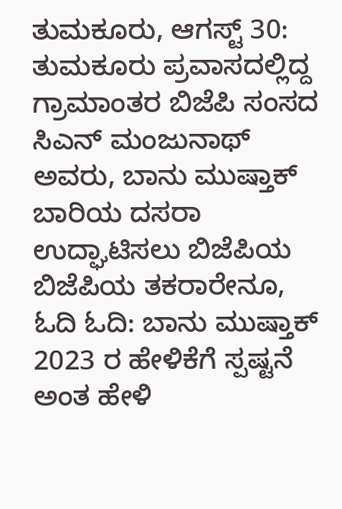ತುಮಕೂರು, ಆಗಸ್ಟ್ 30: ತುಮಕೂರು ಪ್ರವಾಸದಲ್ಲಿದ್ದ ಗ್ರಾಮಾಂತರ ಬಿಜೆಪಿ ಸಂಸದ ಸಿಎನ್ ಮಂಜುನಾಥ್ ಅವರು, ಬಾನು ಮುಷ್ತಾಕ್ ಬಾರಿಯ ದಸರಾ ಉದ್ಘಾಟಿಸಲು ಬಿಜೆಪಿಯ ಬಿಜೆಪಿಯ ತಕರಾರೇನೂ,
ಓದಿ ಓದಿ: ಬಾನು ಮುಷ್ತಾಕ್ 2023 ರ ಹೇಳಿಕೆಗೆ ಸ್ಪಷ್ಟನೆ ಅಂತ ಹೇಳಿ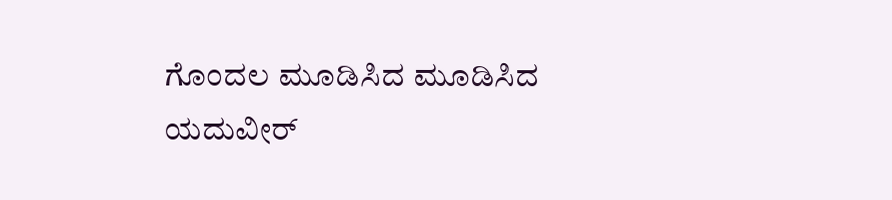ಗೊಂದಲ ಮೂಡಿಸಿದ ಮೂಡಿಸಿದ ಯದುವೀರ್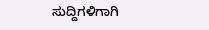ಸುದ್ದಿಗಳಿಗಾಗಿ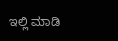ಇಲ್ಲಿ ಮಾಡಿ